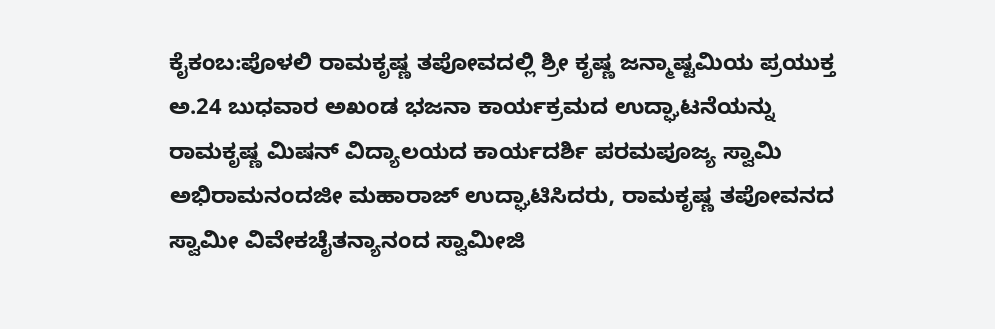ಕೈಕಂಬ:ಪೊಳಲಿ ರಾಮಕೃಷ್ಣ ತಪೋವದಲ್ಲಿ ಶ್ರೀ ಕೃಷ್ಣ ಜನ್ಮಾಷ್ಟಮಿಯ ಪ್ರಯುಕ್ತ    ಅ.24 ಬುಧವಾರ ಅಖಂಡ ಭಜನಾ ಕಾರ್ಯಕ್ರಮದ ಉದ್ಘಾಟನೆಯನ್ನು ರಾಮಕೃಷ್ಣ ಮಿಷನ್ ವಿದ್ಯಾಲಯದ ಕಾರ್ಯದರ್ಶಿ ಪರಮಪೂಜ್ಯ ಸ್ವಾಮಿ ಅಭಿರಾಮನಂದಜೀ ಮಹಾರಾಜ್ ಉದ್ಘಾಟಿಸಿದರು, ರಾಮಕೃಷ್ಣ ತಪೋವನದ ಸ್ವಾಮೀ ವಿವೇಕಚೈತನ್ಯಾನಂದ ಸ್ವಾಮೀಜಿ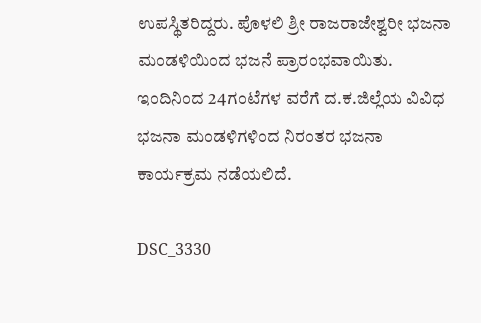ಉಪಸ್ಥಿತರಿದ್ದರು. ಪೊಳಲಿ ಶ್ರೀ ರಾಜರಾಜೇಶ್ವರೀ ಭಜನಾ ಮಂಡಳಿಯಿಂದ ಭಜನೆ ಪ್ರಾರಂಭವಾಯಿತು.  ಇಂದಿನಿಂದ 24ಗಂಟೆಗಳ ವರೆಗೆ ದ.ಕ.ಜಿಲ್ಲೆಯ ವಿವಿಧ ಭಜನಾ ಮಂಡಳಿಗಳಿಂದ ನಿರಂತರ ಭಜನಾ ಕಾರ್ಯಕ್ರಮ ನಡೆಯಲಿದೆ.

DSC_3330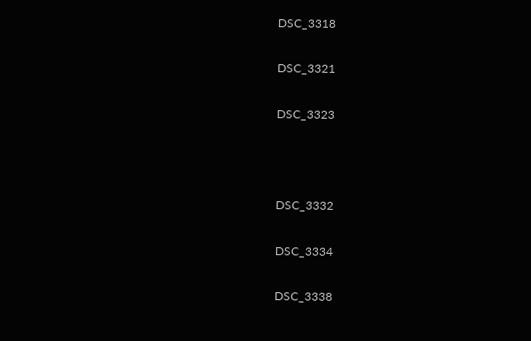DSC_3318

DSC_3321

DSC_3323



DSC_3332

DSC_3334

DSC_3338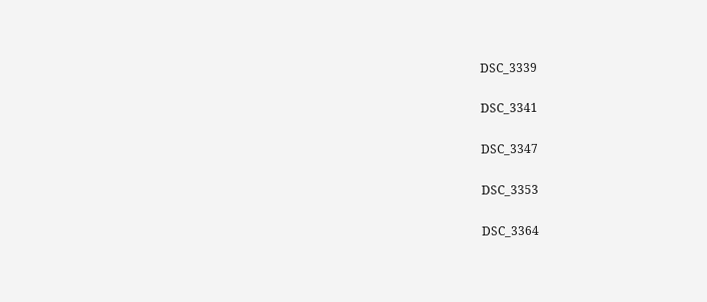DSC_3339

DSC_3341

DSC_3347

DSC_3353

DSC_3364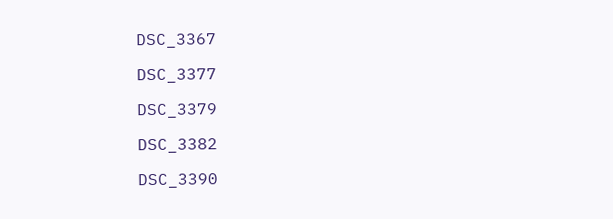DSC_3367

DSC_3377

DSC_3379

DSC_3382

DSC_3390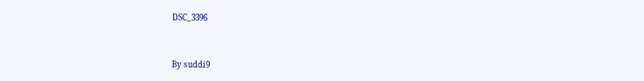DSC_3396



By suddi9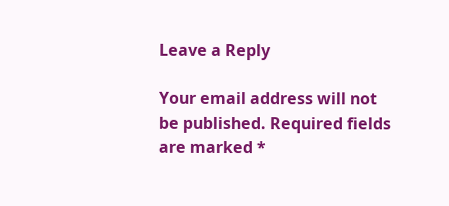Leave a Reply

Your email address will not be published. Required fields are marked *